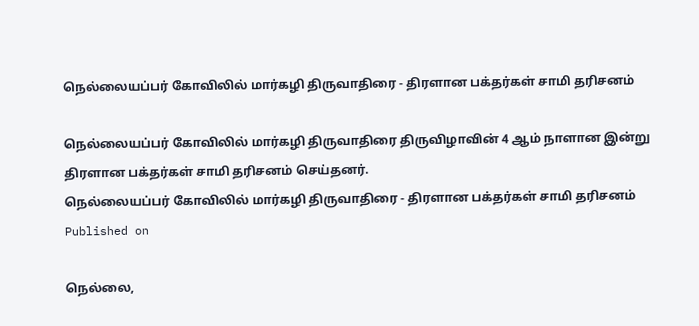நெல்லையப்பர் கோவிலில் மார்கழி திருவாதிரை - திரளான பக்தர்கள் சாமி தரிசனம்

நெல்லையப்பர் கோவிலில் மார்கழி திருவாதிரை திருவிழாவின் 4 ஆம் நாளான இன்று திரளான பக்தர்கள் சாமி தரிசனம் செய்தனர்.
நெல்லையப்பர் கோவிலில் மார்கழி திருவாதிரை - திரளான பக்தர்கள் சாமி தரிசனம்
Published on

நெல்லை,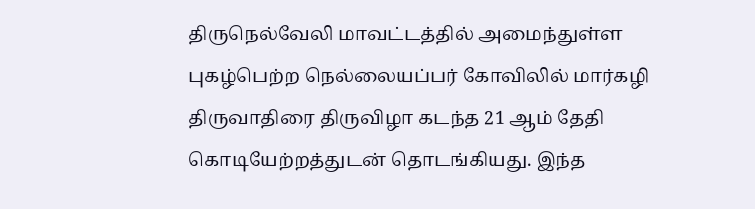திருநெல்வேலி மாவட்டத்தில் அமைந்துள்ள புகழ்பெற்ற நெல்லையப்பர் கோவிலில் மார்கழி திருவாதிரை திருவிழா கடந்த 21 ஆம் தேதி கொடியேற்றத்துடன் தொடங்கியது. இந்த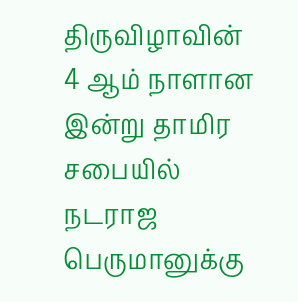திருவிழாவின் 4 ஆம் நாளான இன்று தாமிர சபையில் நடராஜ பெருமானுக்கு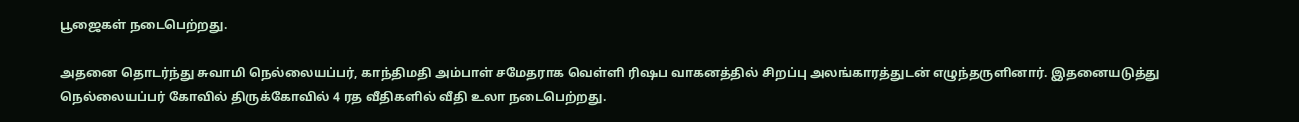பூஜைகள் நடைபெற்றது.

அதனை தொடர்ந்து சுவாமி நெல்லையப்பர், காந்திமதி அம்பாள் சமேதராக வெள்ளி ரிஷப வாகனத்தில் சிறப்பு அலங்காரத்துடன் எழுந்தருளினார். இதனையடுத்து நெல்லையப்பர் கோவில் திருக்கோவில் 4 ரத வீதிகளில் வீதி உலா நடைபெற்றது.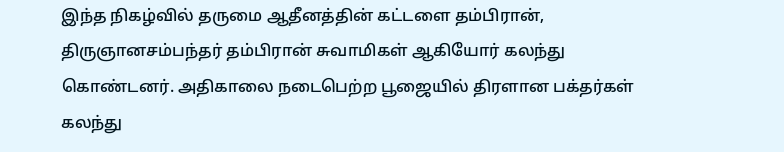இந்த நிகழ்வில் தருமை ஆதீனத்தின் கட்டளை தம்பிரான், திருஞானசம்பந்தர் தம்பிரான் சுவாமிகள் ஆகியோர் கலந்து கொண்டனர். அதிகாலை நடைபெற்ற பூஜையில் திரளான பக்தர்கள் கலந்து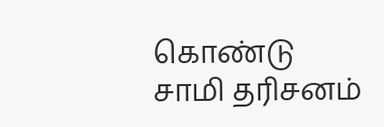கொண்டு சாமி தரிசனம்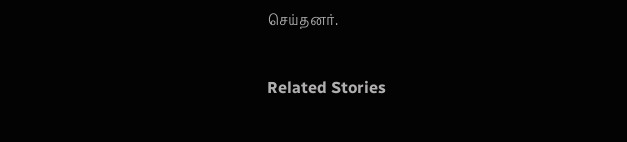செய்தனர்.

Related Stories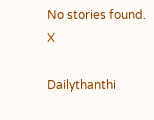No stories found.
X

Dailythanthi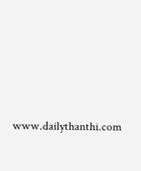www.dailythanthi.com